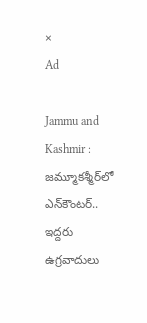×
Ad

Jammu and Kashmir : జమ్మూకశ్మీర్‌లో ఎన్‌కౌంటర్.. ఇద్దరు ఉగ్రవాదులు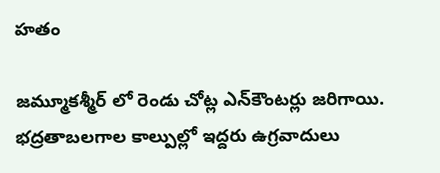హతం

జమ్మూకశ్మీర్ లో రెండు చోట్ల ఎన్‌కౌంటర్లు జరిగాయి. భద్రతాబలగాల కాల్పుల్లో ఇద్దరు ఉగ్రవాదులు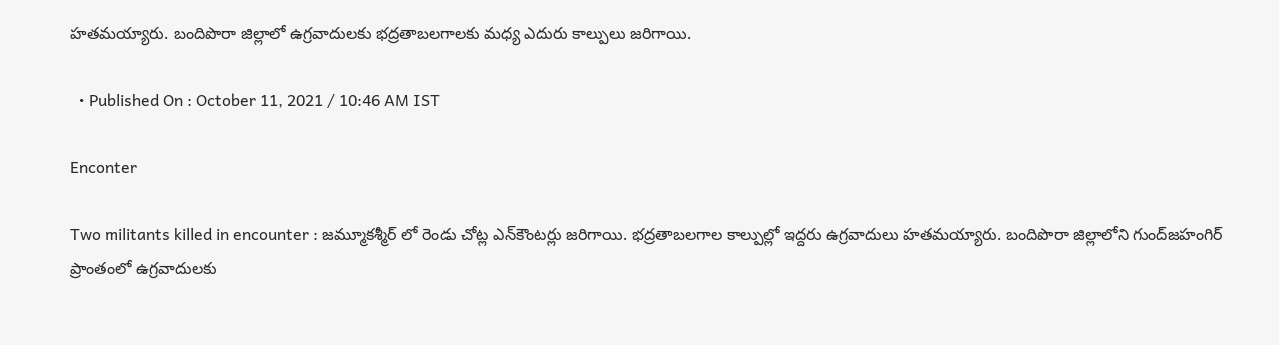హతమయ్యారు. బందిపొరా జిల్లాలో ఉగ్రవాదులకు భద్రతాబలగాలకు మధ్య ఎదురు కాల్పులు జరిగాయి.

  • Published On : October 11, 2021 / 10:46 AM IST

Enconter

Two militants killed in encounter : జమ్మూకశ్మీర్ లో రెండు చోట్ల ఎన్‌కౌంటర్లు జరిగాయి. భద్రతాబలగాల కాల్పుల్లో ఇద్దరు ఉగ్రవాదులు హతమయ్యారు. బందిపొరా జిల్లాలోని గుంద్‌జహంగిర్‌ ప్రాంతంలో ఉగ్రవాదులకు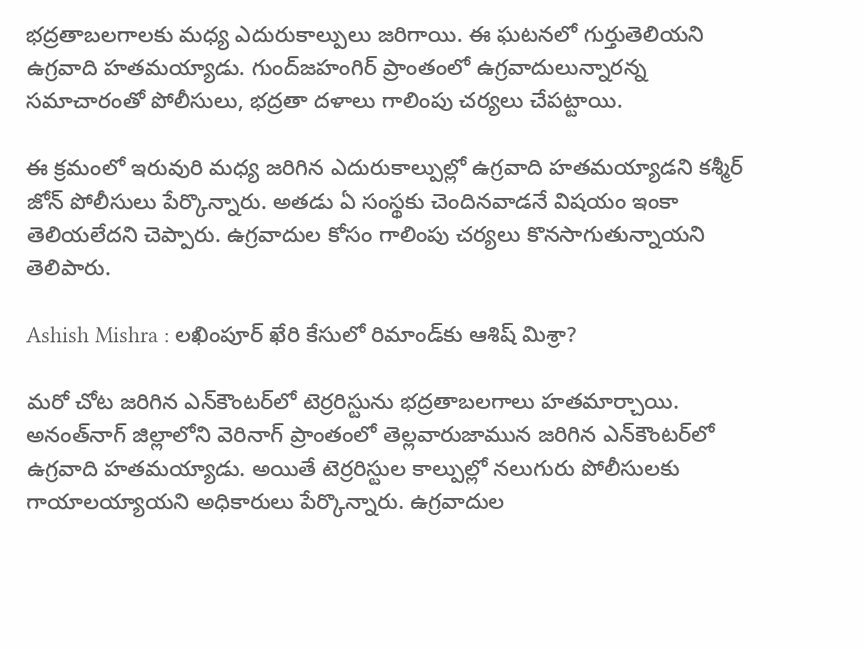భద్రతాబలగాలకు మధ్య ఎదురుకాల్పులు జరిగాయి. ఈ ఘటనలో గుర్తుతెలియని ఉగ్రవాది హతమయ్యాడు. గుంద్‌జహంగిర్‌ ప్రాంతంలో ఉగ్రవాదులున్నారన్న సమాచారంతో పోలీసులు, భద్రతా దళాలు గాలింపు చర్యలు చేపట్టాయి.

ఈ క్రమంలో ఇరువురి మధ్య జరిగిన ఎదురుకాల్పుల్లో ఉగ్రవాది హతమయ్యాడని కశ్మీర్‌ జోన్‌ పోలీసులు పేర్కొన్నారు. అతడు ఏ సంస్థకు చెందినవాడనే విషయం ఇంకా తెలియలేదని చెప్పారు. ఉగ్రవాదుల కోసం గాలింపు చర్యలు కొనసాగుతున్నాయని తెలిపారు.

Ashish Mishra : లఖింపూర్‌ ఖేరి కేసులో రిమాండ్‌కు ఆశిష్‌ మిశ్రా?

మరో చోట జరిగిన ఎన్‌కౌంటర్‌లో టెర్రరిస్టును భద్రతాబలగాలు హతమార్చాయి. అనంత్‌నాగ్‌ జిల్లాలోని వెరినాగ్‌ ప్రాంతంలో తెల్లవారుజామున జరిగిన ఎన్‌కౌంటర్‌లో ఉగ్రవాది హతమయ్యాడు. అయితే టెర్రరిస్టుల కాల్పుల్లో నలుగురు పోలీసులకు గాయాలయ్యాయని అధికారులు పేర్కొన్నారు. ఉగ్రవాదుల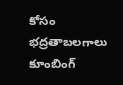కోసం భద్రతాబలగాలు కూంబింగ్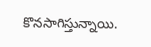కొనసాగిస్తున్నాయి.